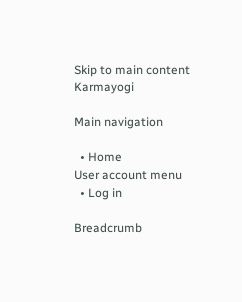Skip to main content
Karmayogi

Main navigation

  • Home
User account menu
  • Log in

Breadcrumb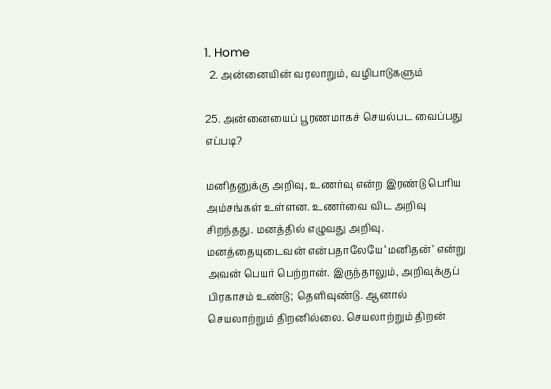1. Home
  2. அன்னையின் வரலாறும், வழிபாடுகளும்

25. அன்னையைப் பூரணமாகச் செயல்பட வைப்பது எப்படி?

மனிதனுக்கு அறிவு, உணர்வு என்ற இரண்டு பெரிய அம்சங்கள் உள்ளன. உணர்வை விட அறிவு சிறந்தது. மனத்தில் எழுவது அறிவு. மனத்தையுடைவன் என்பதாலேயே ‘மனிதன்’ என்று அவன் பெயர் பெற்றான். இருந்தாலும், அறிவுக்குப் பிரகாசம் உண்டு; தெளிவுண்டு. ஆனால் செயலாற்றும் திறனில்லை. செயலாற்றும் திறன்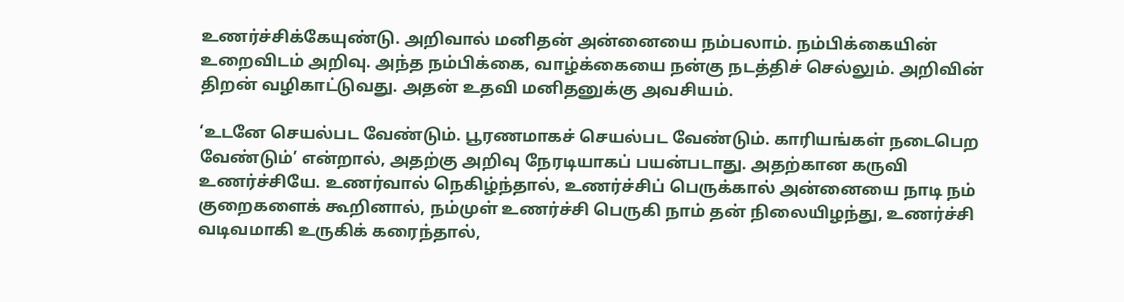உணர்ச்சிக்கேயுண்டு. அறிவால் மனிதன் அன்னையை நம்பலாம். நம்பிக்கையின் உறைவிடம் அறிவு. அந்த நம்பிக்கை, வாழ்க்கையை நன்கு நடத்திச் செல்லும். அறிவின் திறன் வழிகாட்டுவது. அதன் உதவி மனிதனுக்கு அவசியம்.

‘உடனே செயல்பட வேண்டும். பூரணமாகச் செயல்பட வேண்டும். காரியங்கள் நடைபெற வேண்டும்’ என்றால், அதற்கு அறிவு நேரடியாகப் பயன்படாது. அதற்கான கருவி உணர்ச்சியே. உணர்வால் நெகிழ்ந்தால், உணர்ச்சிப் பெருக்கால் அன்னையை நாடி நம் குறைகளைக் கூறினால், நம்முள் உணர்ச்சி பெருகி நாம் தன் நிலையிழந்து, உணர்ச்சி வடிவமாகி உருகிக் கரைந்தால்,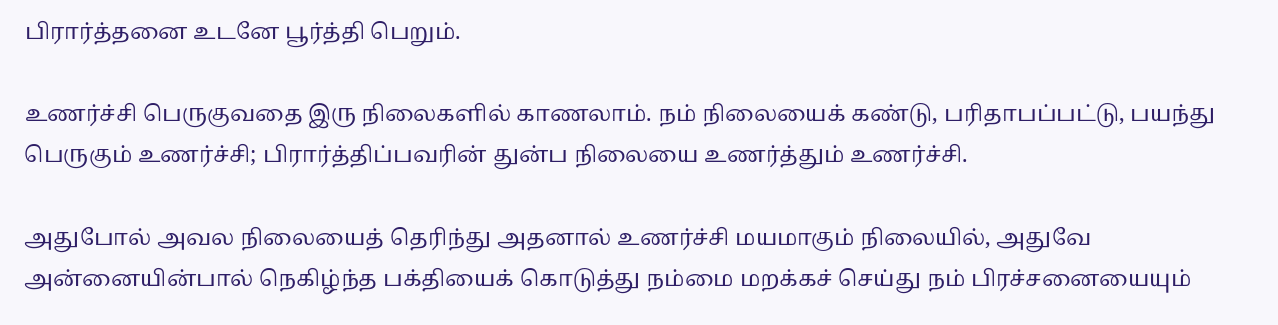பிரார்த்தனை உடனே பூர்த்தி பெறும்.

உணர்ச்சி பெருகுவதை இரு நிலைகளில் காணலாம். நம் நிலையைக் கண்டு, பரிதாபப்பட்டு, பயந்து பெருகும் உணர்ச்சி; பிரார்த்திப்பவரின் துன்ப நிலையை உணர்த்தும் உணர்ச்சி.

அதுபோல் அவல நிலையைத் தெரிந்து அதனால் உணர்ச்சி மயமாகும் நிலையில், அதுவே அன்னையின்பால் நெகிழ்ந்த பக்தியைக் கொடுத்து நம்மை மறக்கச் செய்து நம் பிரச்சனையையும்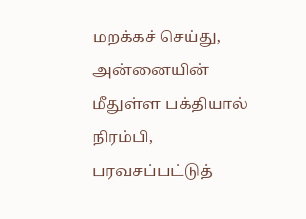மறக்கச் செய்து, அன்னையின் மீதுள்ள பக்தியால் நிரம்பி, பரவசப்பட்டுத்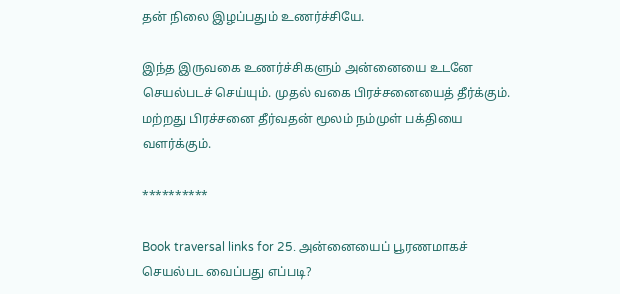தன் நிலை இழப்பதும் உணர்ச்சியே.

இந்த இருவகை உணர்ச்சிகளும் அன்னையை உடனே செயல்படச் செய்யும். முதல் வகை பிரச்சனையைத் தீர்க்கும். மற்றது பிரச்சனை தீர்வதன் மூலம் நம்முள் பக்தியை வளர்க்கும்.

**********

Book traversal links for 25. அன்னையைப் பூரணமாகச் செயல்பட வைப்பது எப்படி?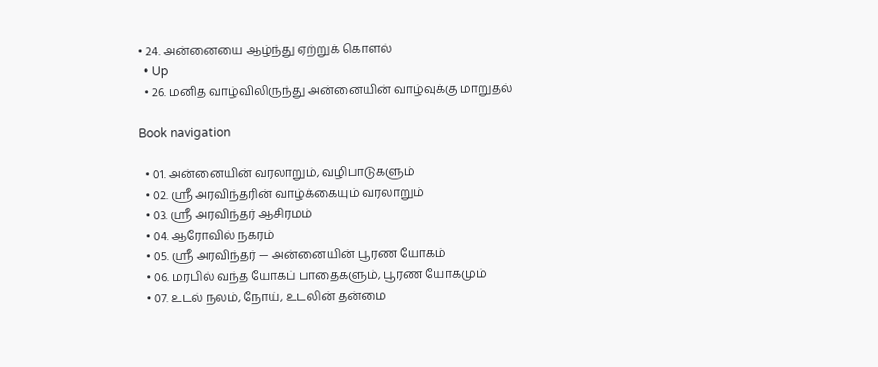• 24. அன்னையை ஆழ்ந்து ஏற்றுக் கொளல்
  • Up
  • 26. மனித வாழ்விலிருந்து அன்னையின் வாழ்வுக்கு மாறுதல்

Book navigation

  • 01. அன்னையின் வரலாறும், வழிபாடுகளும்
  • 02. ஸ்ரீ அரவிந்தரின் வாழ்க்கையும் வரலாறும்
  • 03. ஸ்ரீ அரவிந்தர் ஆசிரமம்
  • 04. ஆரோவில் நகரம்
  • 05. ஸ்ரீ அரவிந்தர் — அன்னையின் பூரண யோகம்
  • 06. மரபில் வந்த யோகப் பாதைகளும், பூரண யோகமும்
  • 07. உடல் நலம், நோய், உடலின் தன்மை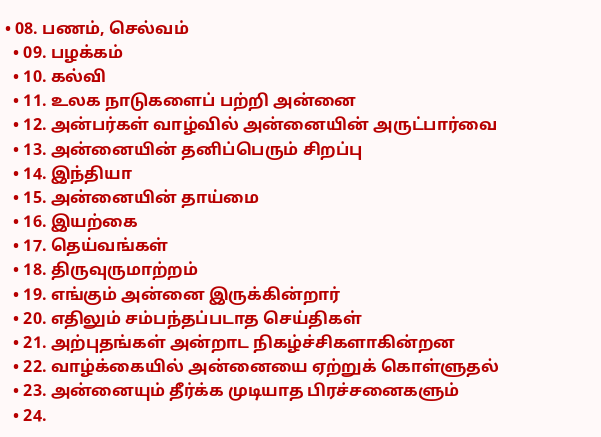• 08. பணம், செல்வம்
  • 09. பழக்கம்
  • 10. கல்வி
  • 11. உலக நாடுகளைப் பற்றி அன்னை
  • 12. அன்பர்கள் வாழ்வில் அன்னையின் அருட்பார்வை
  • 13. அன்னையின் தனிப்பெரும் சிறப்பு
  • 14. இந்தியா
  • 15. அன்னையின் தாய்மை
  • 16. இயற்கை
  • 17. தெய்வங்கள்
  • 18. திருவுருமாற்றம்
  • 19. எங்கும் அன்னை இருக்கின்றார்
  • 20. எதிலும் சம்பந்தப்படாத செய்திகள்
  • 21. அற்புதங்கள் அன்றாட நிகழ்ச்சிகளாகின்றன
  • 22. வாழ்க்கையில் அன்னையை ஏற்றுக் கொள்ளுதல்
  • 23. அன்னையும் தீர்க்க முடியாத பிரச்சனைகளும்
  • 24.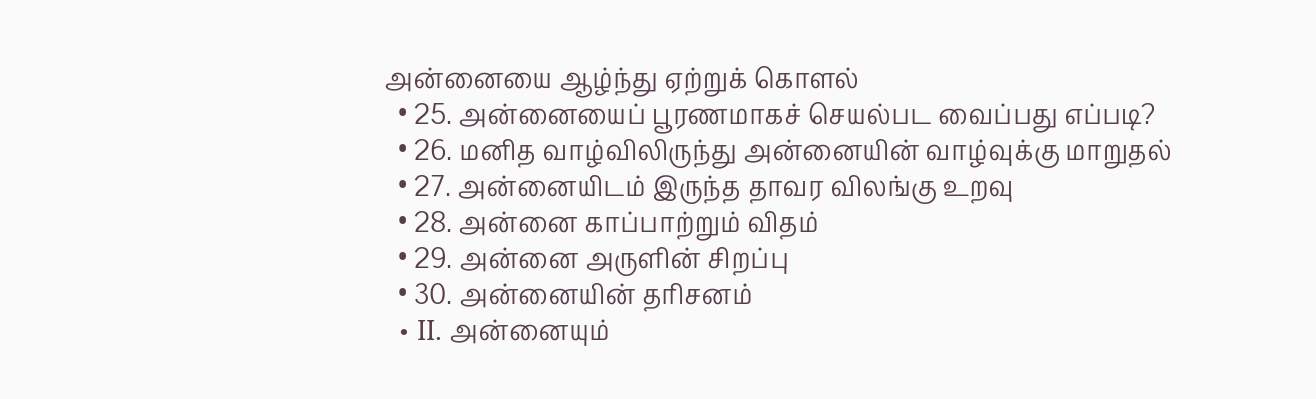அன்னையை ஆழ்ந்து ஏற்றுக் கொளல்
  • 25. அன்னையைப் பூரணமாகச் செயல்பட வைப்பது எப்படி?
  • 26. மனித வாழ்விலிருந்து அன்னையின் வாழ்வுக்கு மாறுதல்
  • 27. அன்னையிடம் இருந்த தாவர விலங்கு உறவு
  • 28. அன்னை காப்பாற்றும் விதம்
  • 29. அன்னை அருளின் சிறப்பு
  • 30. அன்னையின் தரிசனம்
  • II. அன்னையும்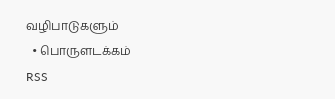வழிபாடுகளும்
  • பொருளடக்கம்
RSS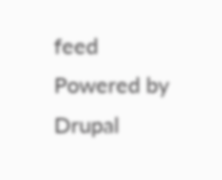feed
Powered by Drupal